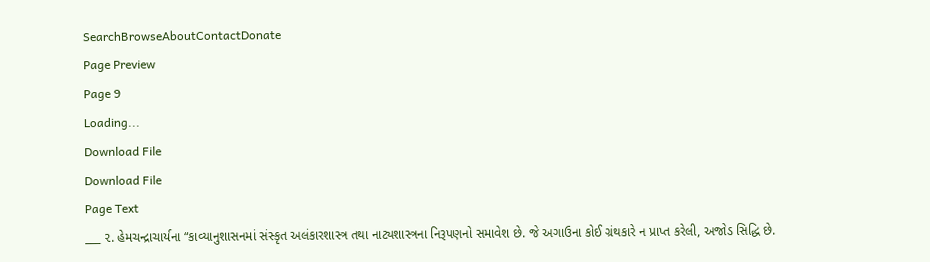SearchBrowseAboutContactDonate
Page Preview
Page 9
Loading...
Download File
Download File
Page Text
___ ૨. હેમચન્દ્રાચાર્યના “કાવ્યાનુશાસનમાં સંસ્કૃત અલંકારશાસ્ત્ર તથા નાટ્યશાસ્ત્રના નિરૂપણનો સમાવેશ છે. જે અગાઉના કોઈ ગ્રંથકારે ન પ્રાપ્ત કરેલી, અજોડ સિદ્ધિ છે.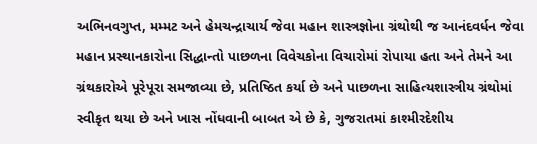અભિનવગુપ્ત, મમ્મટ અને હેમચન્દ્રાચાર્ય જેવા મહાન શાસ્ત્રજ્ઞોના ગ્રંથોથી જ આનંદવર્ધન જેવા મહાન પ્રસ્થાનકારોના સિદ્ધાન્તો પાછળના વિવેચકોના વિચારોમાં રોપાયા હતા અને તેમને આ ગ્રંથકારોએ પૂરેપૂરા સમજાવ્યા છે, પ્રતિષ્ઠિત કર્યા છે અને પાછળના સાહિત્યશાસ્ત્રીય ગ્રંથોમાં સ્વીકૃત થયા છે અને ખાસ નોંધવાની બાબત એ છે કે, ગુજરાતમાં કાશ્મીરદેશીય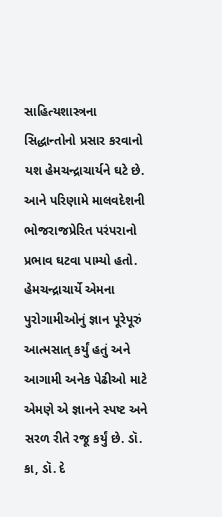સાહિત્યશાસ્ત્રના સિદ્ધાન્તોનો પ્રસાર કરવાનો યશ હેમચન્દ્રાચાર્યને ઘટે છે. આને પરિણામે માલવદેશની ભોજરાજપ્રેરિત પરંપરાનો પ્રભાવ ઘટવા પામ્યો હતો. હેમચન્દ્રાચાર્યે એમના પુરોગામીઓનું જ્ઞાન પૂરેપૂરું આત્મસાત્ કર્યું હતું અને આગામી અનેક પેઢીઓ માટે એમણે એ જ્ઞાનને સ્પષ્ટ અને સરળ રીતે રજૂ કર્યું છે. ડૉ. કા, ડૉ. દે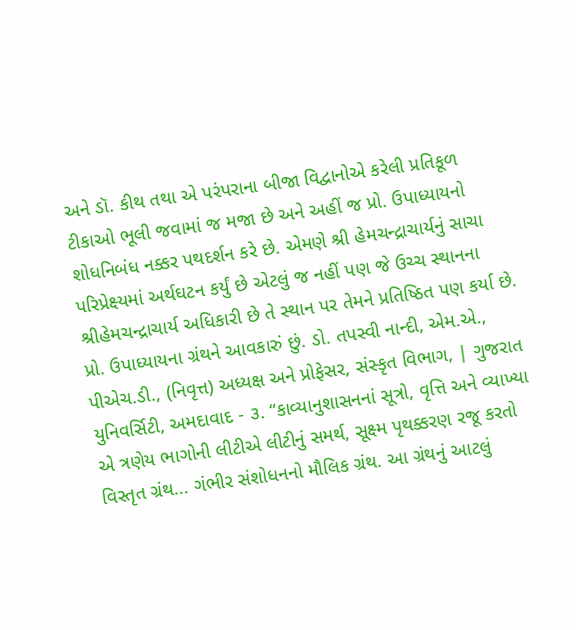અને ડૉ. કીથ તથા એ પરંપરાના બીજા વિદ્વાનોએ કરેલી પ્રતિકૂળ ટીકાઓ ભૂલી જવામાં જ મજા છે અને અહીં જ પ્રો. ઉપાધ્યાયનો શોધનિબંધ નક્કર પથદર્શન કરે છે. એમણે શ્રી હેમચન્દ્રાચાર્યનું સાચા પરિપ્રેક્ષ્યમાં અર્થઘટન કર્યું છે એટલું જ નહીં પણ જે ઉચ્ચ સ્થાનના શ્રીહેમચન્દ્રાચાર્ય અધિકારી છે તે સ્થાન પર તેમને પ્રતિષ્ઠિત પણ કર્યા છે. પ્રો. ઉપાધ્યાયના ગ્રંથને આવકારું છું. ડો. તપસ્વી નાન્દી, એમ.એ., પીએચ.ડી., (નિવૃત્ત) અધ્યક્ષ અને પ્રોફેસર, સંસ્કૃત વિભાગ, | ગુજરાત યુનિવર્સિટી, અમદાવાદ - ૩. “કાવ્યાનુશાસનનાં સૂત્રો, વૃત્તિ અને વ્યાખ્યા એ ત્રણેય ભાગોની લીટીએ લીટીનું સમર્થ, સૂક્ષ્મ પૃથક્કરણ રજૂ કરતો વિસ્તૃત ગ્રંથ... ગંભીર સંશોધનનો મૌલિક ગ્રંથ. આ ગ્રંથનું આટલું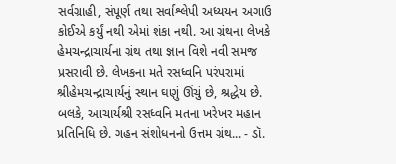સર્વગ્રાહી, સંપૂર્ણ તથા સર્વાશ્લેપી અધ્યયન અગાઉ કોઈએ કર્યું નથી એમાં શંકા નથી. આ ગ્રંથના લેખકે હેમચન્દ્રાચાર્યના ગ્રંથ તથા જ્ઞાન વિશે નવી સમજ પ્રસરાવી છે. લેખકના મતે રસધ્વનિ પરંપરામાં શ્રીહેમચન્દ્રાચાર્યનું સ્થાન ઘણું ઊંચું છે, શ્રદ્ધેય છે. બલકે, આચાર્યશ્રી રસધ્વનિ મતના ખરેખર મહાન પ્રતિનિધિ છે. ગહન સંશોધનનો ઉત્તમ ગ્રંથ... - ડૉ.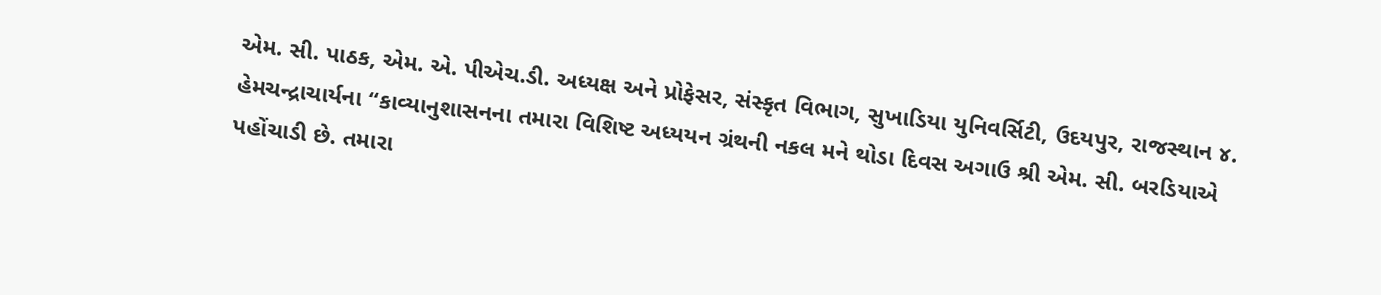એમ. સી. પાઠક, એમ. એ. પીએચ.ડી. અધ્યક્ષ અને પ્રોફેસર, સંસ્કૃત વિભાગ, સુખાડિયા યુનિવર્સિટી, ઉદયપુર, રાજસ્થાન ૪. હેમચન્દ્રાચાર્યના “કાવ્યાનુશાસનના તમારા વિશિષ્ટ અધ્યયન ગ્રંથની નકલ મને થોડા દિવસ અગાઉ શ્રી એમ. સી. બરડિયાએ પહોંચાડી છે. તમારા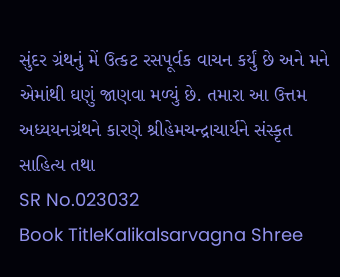સુંદર ગ્રંથનું મેં ઉત્કટ રસપૂર્વક વાચન કર્યું છે અને મને એમાંથી ઘણું જાણવા મળ્યું છે. તમારા આ ઉત્તમ અધ્યયનગ્રંથને કારણે શ્રીહેમચન્દ્રાચાર્યને સંસ્કૃત સાહિત્ય તથા
SR No.023032
Book TitleKalikalsarvagna Shree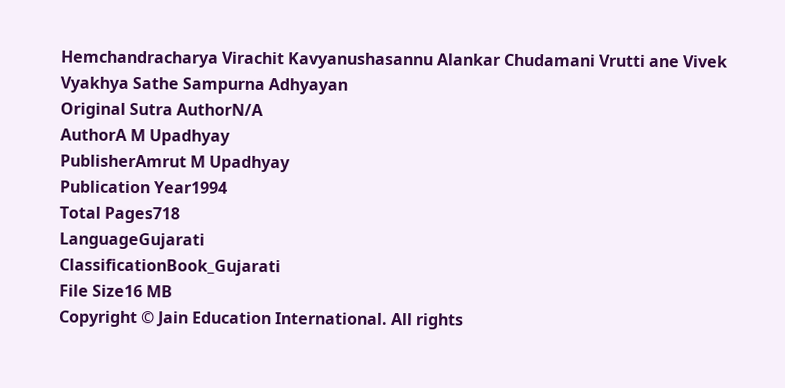Hemchandracharya Virachit Kavyanushasannu Alankar Chudamani Vrutti ane Vivek Vyakhya Sathe Sampurna Adhyayan
Original Sutra AuthorN/A
AuthorA M Upadhyay
PublisherAmrut M Upadhyay
Publication Year1994
Total Pages718
LanguageGujarati
ClassificationBook_Gujarati
File Size16 MB
Copyright © Jain Education International. All rights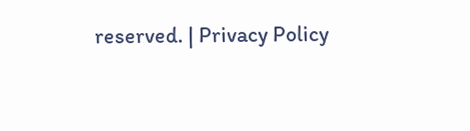reserved. | Privacy Policy